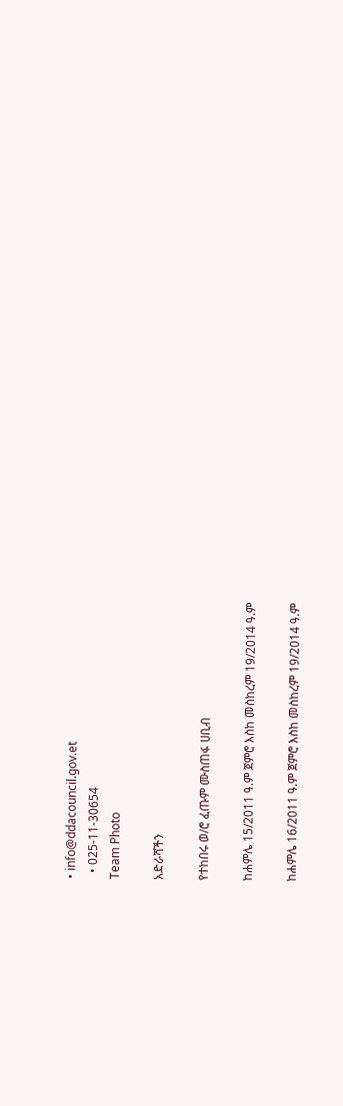• info@ddacouncil.gov.et
  • 025-11-30654
Team Photo

አድራሻችን

የተከበሩ ወ/ሮ ፈጡም ሙስጠፋ ሀቢብ

ከሐምሌ 15/2011 ዓ.ም ጀምሮ እስከ መስከረም 19/2014 ዓ.ም

ከሐምሌ 16/2011 ዓ.ም ጀምሮ እስከ መስከረም 19/2014 ዓ.ም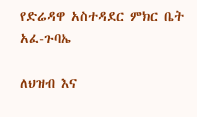የድሬዳዋ አስተዳደር ምክር ቤት አፈ-ጉባኤ

ለህዝብ እና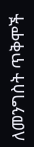ለመንግስት ጥቅሞች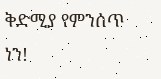ቅድሚያ የምንሰጥ ነን!